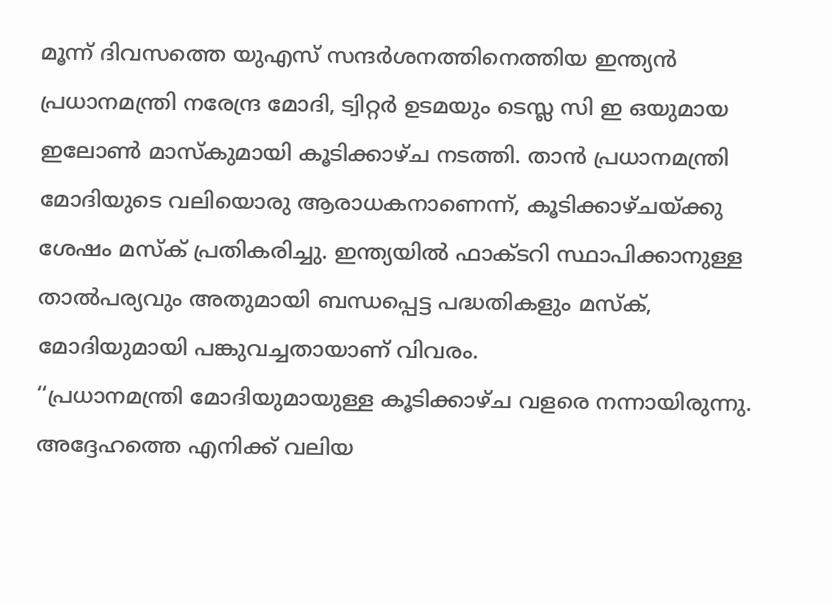മൂന്ന് ദിവസത്തെ യുഎസ് സന്ദർശനത്തിനെത്തിയ ഇന്ത്യൻ പ്രധാനമന്ത്രി നരേന്ദ്ര മോദി, ട്വിറ്റർ ഉടമയും ടെസ്ല സി ഇ ഒയുമായ ഇലോൺ മാസ്കുമായി കൂടിക്കാഴ്ച നടത്തി. താൻ പ്രധാനമന്ത്രി മോദിയുടെ വലിയൊരു ആരാധകനാണെന്ന്, കൂടിക്കാഴ്ചയ്ക്കു ശേഷം മസ്ക് പ്രതികരിച്ചു. ഇന്ത്യയിൽ ഫാക്ടറി സ്ഥാപിക്കാനുള്ള താൽപര്യവും അതുമായി ബന്ധപ്പെട്ട പദ്ധതികളും മസ്ക്, മോദിയുമായി പങ്കുവച്ചതായാണ് വിവരം.
‘‘പ്രധാനമന്ത്രി മോദിയുമായുള്ള കൂടിക്കാഴ്ച വളരെ നന്നായിരുന്നു. അദ്ദേഹത്തെ എനിക്ക് വലിയ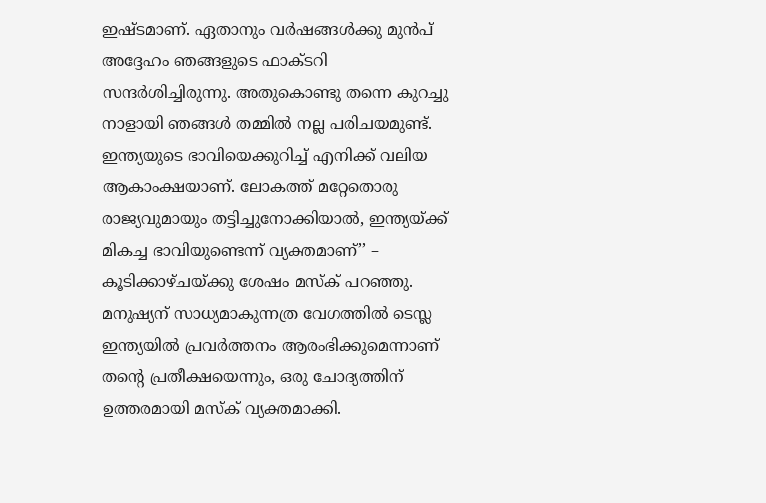ഇഷ്ടമാണ്. ഏതാനും വർഷങ്ങൾക്കു മുൻപ് അദ്ദേഹം ഞങ്ങളുടെ ഫാക്ടറി സന്ദർശിച്ചിരുന്നു. അതുകൊണ്ടു തന്നെ കുറച്ചു നാളായി ഞങ്ങൾ തമ്മിൽ നല്ല പരിചയമുണ്ട്. ഇന്ത്യയുടെ ഭാവിയെക്കുറിച്ച് എനിക്ക് വലിയ ആകാംക്ഷയാണ്. ലോകത്ത് മറ്റേതൊരു രാജ്യവുമായും തട്ടിച്ചുനോക്കിയാൽ, ഇന്ത്യയ്ക്ക് മികച്ച ഭാവിയുണ്ടെന്ന് വ്യക്തമാണ്’’ – കൂടിക്കാഴ്ചയ്ക്കു ശേഷം മസ്ക് പറഞ്ഞു.
മനുഷ്യന് സാധ്യമാകുന്നത്ര വേഗത്തിൽ ടെസ്ല ഇന്ത്യയിൽ പ്രവർത്തനം ആരംഭിക്കുമെന്നാണ് തന്റെ പ്രതീക്ഷയെന്നും, ഒരു ചോദ്യത്തിന് ഉത്തരമായി മസ്ക് വ്യക്തമാക്കി.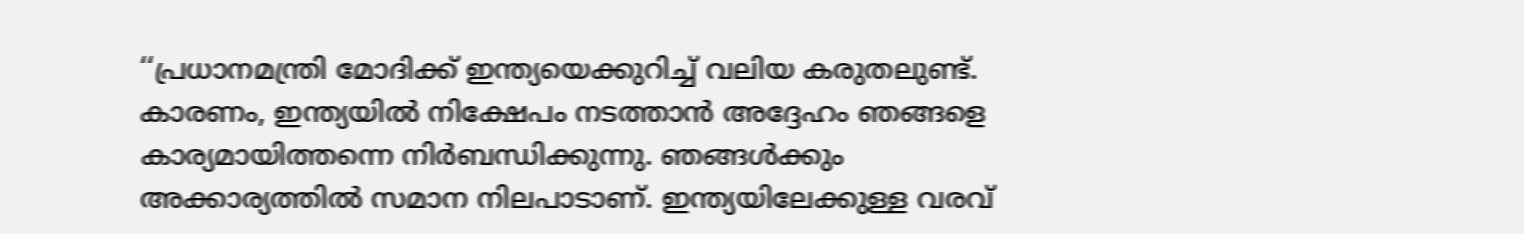‘‘പ്രധാനമന്ത്രി മോദിക്ക് ഇന്ത്യയെക്കുറിച്ച് വലിയ കരുതലുണ്ട്. കാരണം, ഇന്ത്യയിൽ നിക്ഷേപം നടത്താൻ അദ്ദേഹം ഞങ്ങളെ കാര്യമായിത്തന്നെ നിർബന്ധിക്കുന്നു. ഞങ്ങൾക്കും അക്കാര്യത്തിൽ സമാന നിലപാടാണ്. ഇന്ത്യയിലേക്കുള്ള വരവ്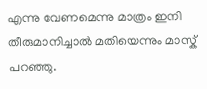എന്നു വേണമെന്നു മാത്രം ഇനി തീരുമാനിച്ചാൽ മതിയെന്നും മാസ്ക് പറഞ്ഞു.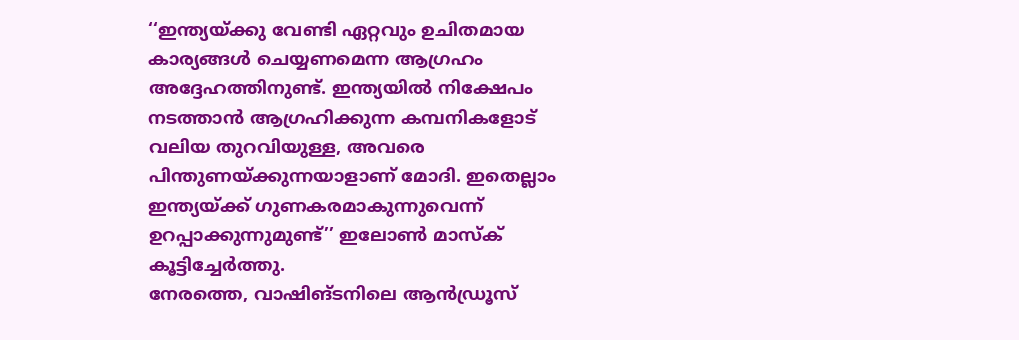‘‘ഇന്ത്യയ്ക്കു വേണ്ടി ഏറ്റവും ഉചിതമായ കാര്യങ്ങൾ ചെയ്യണമെന്ന ആഗ്രഹം അദ്ദേഹത്തിനുണ്ട്. ഇന്ത്യയിൽ നിക്ഷേപം നടത്താൻ ആഗ്രഹിക്കുന്ന കമ്പനികളോട് വലിയ തുറവിയുള്ള, അവരെ പിന്തുണയ്ക്കുന്നയാളാണ് മോദി. ഇതെല്ലാം ഇന്ത്യയ്ക്ക് ഗുണകരമാകുന്നുവെന്ന് ഉറപ്പാക്കുന്നുമുണ്ട്’’ ഇലോൺ മാസ്ക് കൂട്ടിച്ചേർത്തു.
നേരത്തെ, വാഷിങ്ടനിലെ ആൻഡ്രൂസ്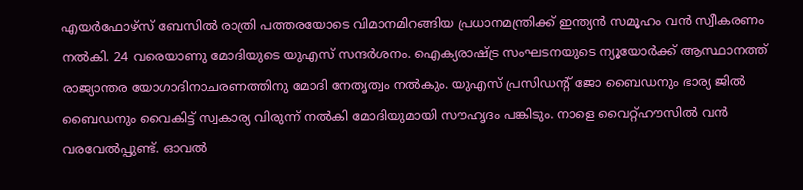എയർഫോഴ്സ് ബേസിൽ രാത്രി പത്തരയോടെ വിമാനമിറങ്ങിയ പ്രധാനമന്ത്രിക്ക് ഇന്ത്യൻ സമൂഹം വൻ സ്വീകരണം നൽകി. 24 വരെയാണു മോദിയുടെ യുഎസ് സന്ദർശനം. ഐക്യരാഷ്ട്ര സംഘടനയുടെ ന്യൂയോർക്ക് ആസ്ഥാനത്ത് രാജ്യാന്തര യോഗാദിനാചരണത്തിനു മോദി നേതൃത്വം നൽകും. യുഎസ് പ്രസിഡന്റ് ജോ ബൈഡനും ഭാര്യ ജിൽ ബൈഡനും വൈകിട്ട് സ്വകാര്യ വിരുന്ന് നൽകി മോദിയുമായി സൗഹൃദം പങ്കിടും. നാളെ വൈറ്റ്ഹൗസിൽ വൻ വരവേൽപ്പുണ്ട്. ഓവൽ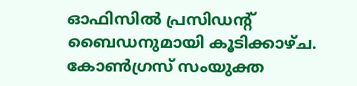ഓഫിസിൽ പ്രസിഡന്റ് ബൈഡനുമായി കൂടിക്കാഴ്ച. കോൺഗ്രസ് സംയുക്ത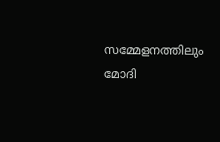സമ്മേളനത്തിലും മോദി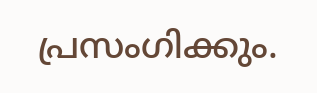പ്രസംഗിക്കും.